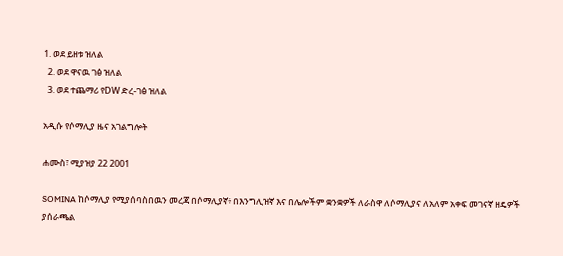1. ወደ ይዘቱ ዝለል
  2. ወደ ዋናዉ ገፅ ዝለል
  3. ወደ ተጨማሪ የDW ድረ-ገፅ ዝለል

አዲሱ የሶማሊያ ዜና አገልግሎት

ሐሙስ፣ ሚያዝያ 22 2001

SOMINA ከሶማሊያ የሚያሰባስበዉን መረጃ በሶማሊያኛ፥ በእንግሊዝኛ እና በሌሎችም ቋንቋዎች ለራስዋ ለሶማሊያና ለአለም አቀፍ መገናኛ ዘዴዎች ያሰራጫል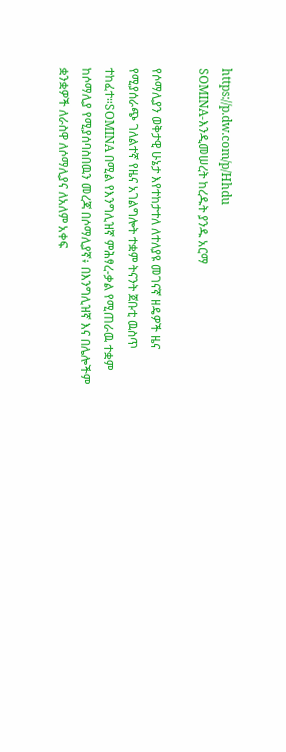https://p.dw.com/p/Hhdu
SOMINA-እንዲመሠረት ከረዱት ያንዱ አርማ

የሶማሊያን ወቅታዊ ሁኔታ እየተከታተለ ለተለያዩ መገናኛ ዘዴዎች ዜና የሚያሰራጭ ገለልተኛ የዜና አገልግሎት ተቋም ትናንት ጀቡቲ ዉስጥ ተከፈተ።SOMINA በሚል የእንግሊዝኛ ምሕፃረ-ቃል የሚጠራዉ ተቋም ከሶማሊያ የሚያሰባስበዉን መረጃ በሶማሊያኛ፥ በእንግሊዝኛ እና በሌሎችም ቋንቋዎች ለራስዋ ለሶማሊያና ለአለም አቀፍ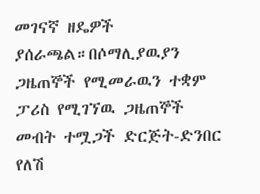መገናኛ ዘዴዎች ያሰራጫል።በሶማሊያዉያን ጋዜጠኞች የሚመራዉን ተቋም ፓሪስ የሚገኘዉ ጋዜጠኞች መብት ተሟጋች ድርጅት-ድንበር የለሽ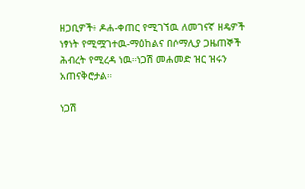ዘጋቢዎች፥ ዶሐ-ቀጠር የሚገኘዉ ለመገናኛ ዘዴዎች ነፃነት የሚሟገተዉ-ማዕከልና በሶማሊያ ጋዜጠኞች ሕብረት የሚረዳ ነዉ።ነጋሽ መሐመድ ዝር ዝሩን አጠናቅሮታል።

ነጋሽ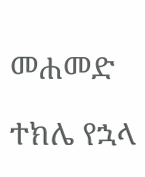መሐመድ

ተክሌ የኋላ